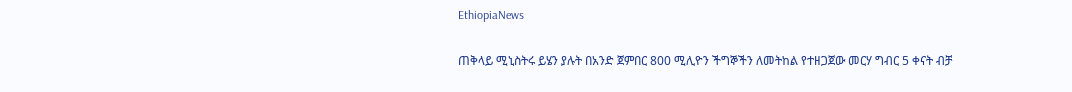EthiopiaNews

ጠቅላይ ሚኒስትሩ ይሄን ያሉት በአንድ ጀምበር 800 ሚሊዮን ችግኞችን ለመትከል የተዘጋጀው መርሃ ግብር 5 ቀናት ብቻ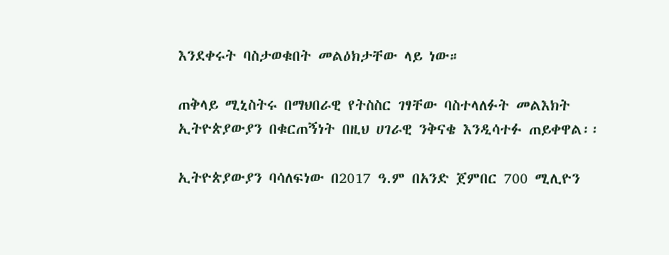እንደቀሩት ባስታወቁበት መልዕክታቸው ላይ ነው።

ጠቅላይ ሚኒስትሩ በማህበራዊ የትስስር ገፃቸው ባስተላለፉት መልእክት ኢትዮጵያውያን በቁርጠኝነት በዚህ ሀገራዊ ንቅናቄ እንዲሳተፉ ጠይቀዋል፡፡

ኢትዮጵያውያን ባሳለፍነው በ2017 ዓ.ም በአንድ ጀምበር 700 ሚሊዮን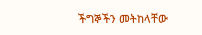ችግኞችን መትከላቸው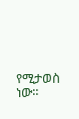የሚታወስ ነው።